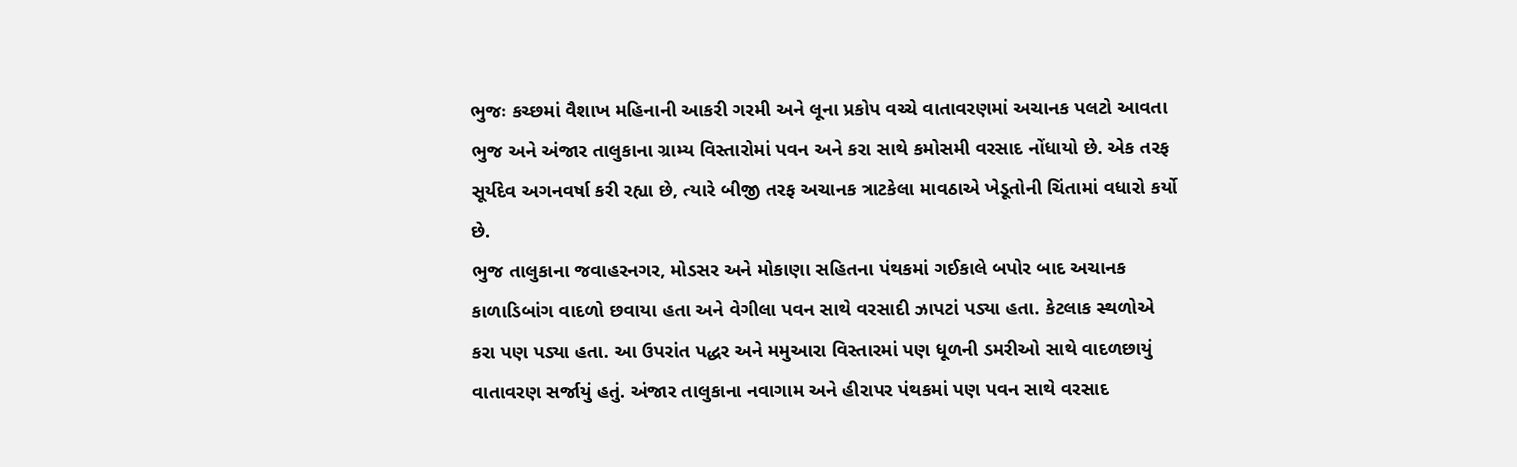ભુજઃ કચ્છમાં વૈશાખ મહિનાની આકરી ગરમી અને લૂના પ્રકોપ વચ્ચે વાતાવરણમાં અચાનક પલટો આવતા ભુજ અને અંજાર તાલુકાના ગ્રામ્ય વિસ્તારોમાં પવન અને કરા સાથે કમોસમી વરસાદ નોંધાયો છે. એક તરફ સૂર્યદેવ અગનવર્ષા કરી રહ્યા છે, ત્યારે બીજી તરફ અચાનક ત્રાટકેલા માવઠાએ ખેડૂતોની ચિંતામાં વધારો કર્યો છે.
ભુજ તાલુકાના જવાહરનગર, મોડસર અને મોકાણા સહિતના પંથકમાં ગઈકાલે બપોર બાદ અચાનક કાળાડિબાંગ વાદળો છવાયા હતા અને વેગીલા પવન સાથે વરસાદી ઝાપટાં પડ્યા હતા. કેટલાક સ્થળોએ કરા પણ પડ્યા હતા. આ ઉપરાંત પદ્ધર અને મમુઆરા વિસ્તારમાં પણ ધૂળની ડમરીઓ સાથે વાદળછાયું વાતાવરણ સર્જાયું હતું. અંજાર તાલુકાના નવાગામ અને હીરાપર પંથકમાં પણ પવન સાથે વરસાદ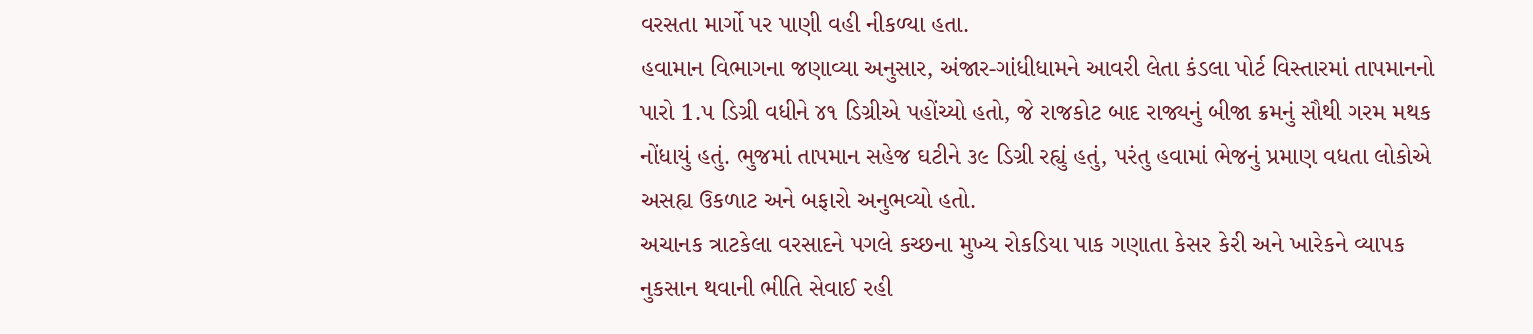વરસતા માર્ગો પર પાણી વહી નીકળ્યા હતા.
હવામાન વિભાગના જણાવ્યા અનુસાર, અંજાર-ગાંધીધામને આવરી લેતા કંડલા પોર્ટ વિસ્તારમાં તાપમાનનો પારો 1.૫ ડિગ્રી વધીને ૪૧ ડિગ્રીએ પહોંચ્યો હતો, જે રાજકોટ બાદ રાજ્યનું બીજા ક્રમનું સૌથી ગરમ મથક નોંધાયું હતું. ભુજમાં તાપમાન સહેજ ઘટીને ૩૯ ડિગ્રી રહ્યું હતું, પરંતુ હવામાં ભેજનું પ્રમાણ વધતા લોકોએ અસહ્ય ઉકળાટ અને બફારો અનુભવ્યો હતો.
અચાનક ત્રાટકેલા વરસાદને પગલે કચ્છના મુખ્ય રોકડિયા પાક ગણાતા કેસર કેરી અને ખારેકને વ્યાપક નુકસાન થવાની ભીતિ સેવાઈ રહી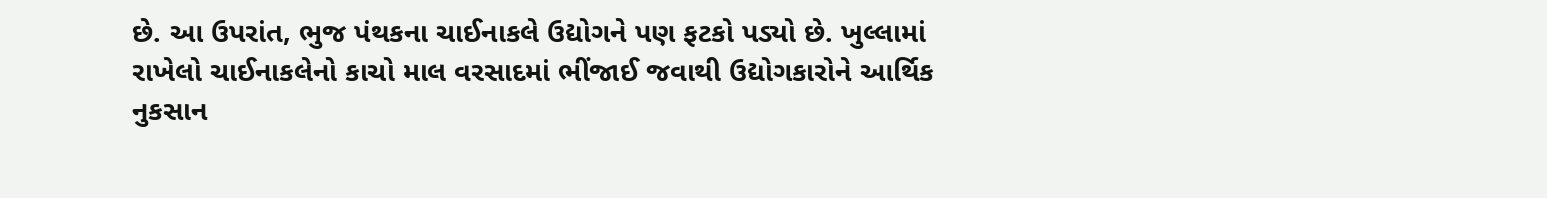છે. આ ઉપરાંત, ભુજ પંથકના ચાઈનાકલે ઉદ્યોગને પણ ફટકો પડ્યો છે. ખુલ્લામાં રાખેલો ચાઈનાકલેનો કાચો માલ વરસાદમાં ભીંજાઈ જવાથી ઉદ્યોગકારોને આર્થિક નુકસાન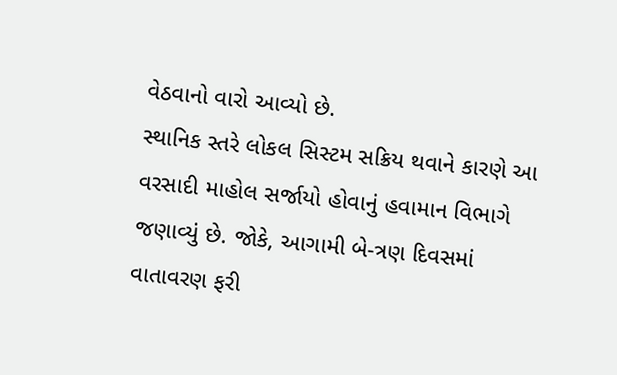વેઠવાનો વારો આવ્યો છે.
સ્થાનિક સ્તરે લોકલ સિસ્ટમ સક્રિય થવાને કારણે આ વરસાદી માહોલ સર્જાયો હોવાનું હવામાન વિભાગે જણાવ્યું છે. જોકે, આગામી બે-ત્રણ દિવસમાં વાતાવરણ ફરી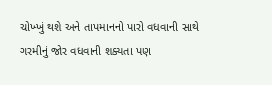ચોખ્ખું થશે અને તાપમાનનો પારો વધવાની સાથે ગરમીનું જોર વધવાની શક્યતા પણ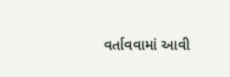વર્તાવવામાં આવી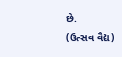છે.
(ઉત્સવ વૈદ્ય)